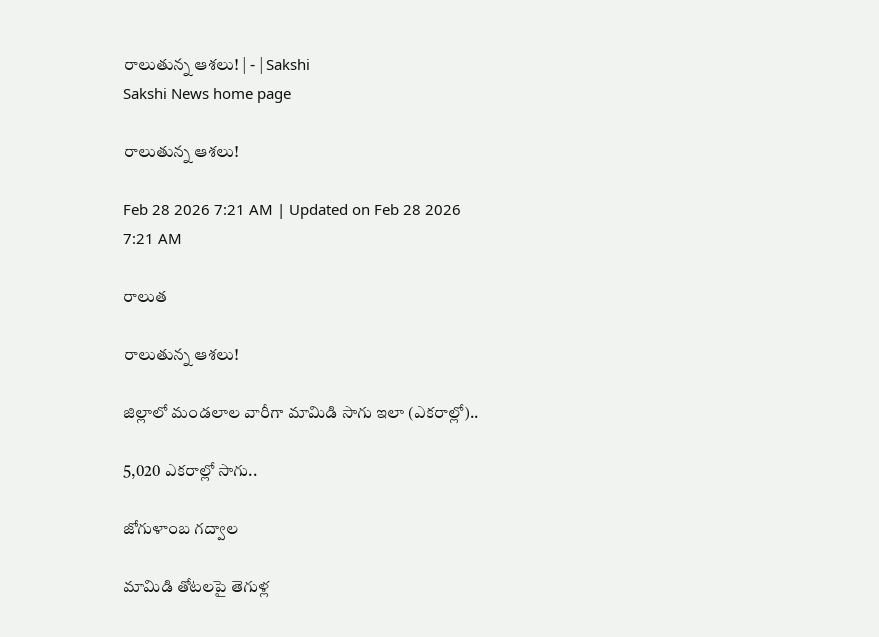రాలుతున్న ఆశలు! | - | Sakshi
Sakshi News home page

రాలుతున్న ఆశలు!

Feb 28 2026 7:21 AM | Updated on Feb 28 2026 7:21 AM

రాలుత

రాలుతున్న ఆశలు!

జిల్లాలో మండలాల వారీగా మామిడి సాగు ఇలా (ఎకరాల్లో)..

5,020 ఎకరాల్లో సాగు..

జోగుళాంబ గద్వాల

మామిడి తోటలపై తెగుళ్ల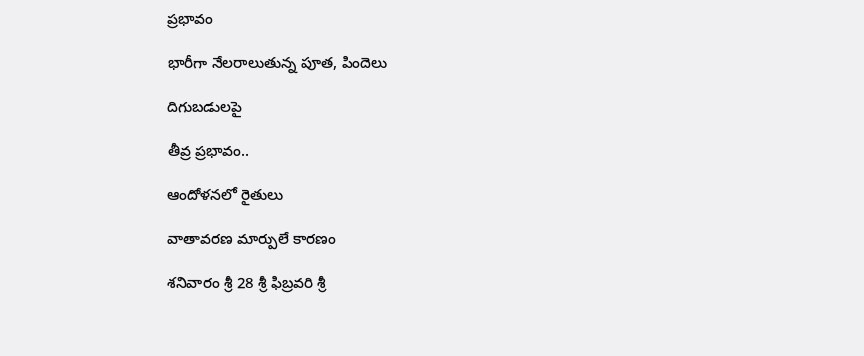ప్రభావం

భారీగా నేలరాలుతున్న పూత, పిందెలు

దిగుబడులపై

తీవ్ర ప్రభావం..

ఆందోళనలో రైతులు

వాతావరణ మార్పులే కారణం

శనివారం శ్రీ 28 శ్రీ ఫిబ్రవరి శ్రీ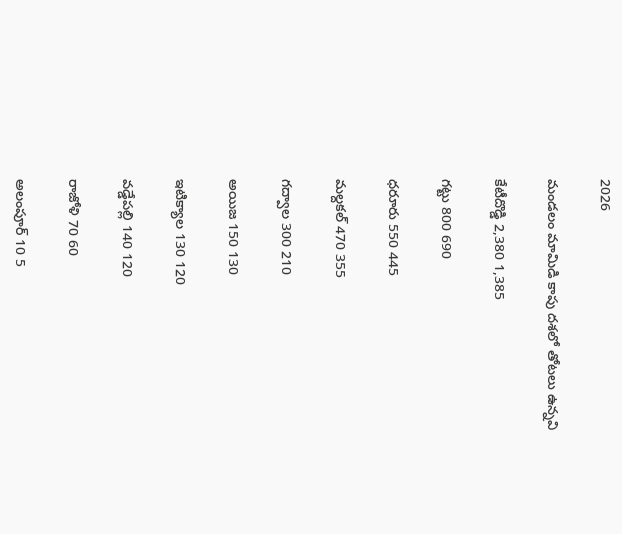2026

మండలం మామిడి కాపు దశలో తోటలు ఉన్నవి

కేటీదొడ్డి 2,380 1,385

గట్టు 800 690

ధరూరు 550 445

మల్దకల్‌ 470 355

గద్వాల 300 210

అయిజ 150 130

ఇటిక్యాల 130 120

వడ్డేపల్లి 140 120

రాజోళి 70 60

అలంపూర్‌ 10 5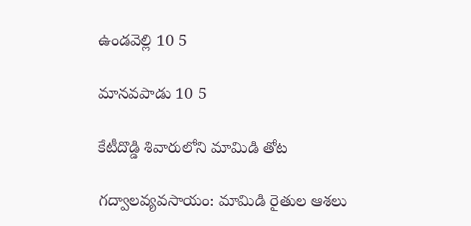ఉండవెల్లి 10 5

మానవపాడు 10 5

కేటీదొడ్డి శివారులోని మామిడి తోట

గద్వాలవ్యవసాయం: మామిడి రైతుల ఆశలు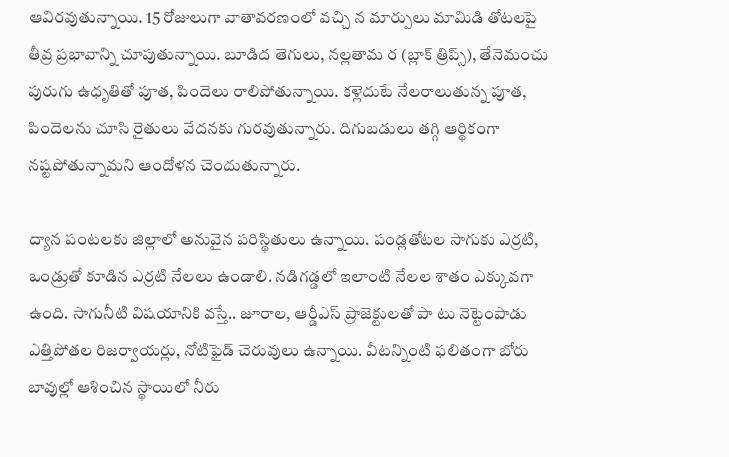ఆవిరవుతున్నాయి. 15 రోజులుగా వాతావరణంలో వచ్చి న మార్పులు మామిడి తోటలపై తీవ్ర ప్రభావాన్ని చూపుతున్నాయి. బూడిద తెగులు, నల్లతామ ర (బ్లాక్‌ త్రిప్స్‌), తేనెమంచు పురుగు ఉధృతితో పూత, పిందెలు రాలిపోతున్నాయి. కళ్లెదుటే నేలరాలుతున్న పూత, పిందెలను చూసి రైతులు వేదనకు గురవుతున్నారు. దిగుబడులు తగ్గి ఆర్థికంగా నష్టపోతున్నామని ఆందోళన చెందుతున్నారు.

ద్యాన పంటలకు జిల్లాలో అనువైన పరిస్థితులు ఉన్నాయి. పండ్లతోటల సాగుకు ఎర్రటి, ఒండ్రుతో కూడిన ఎర్రటి నేలలు ఉండాలి. నడిగడ్డలో ఇలాంటి నేలల శాతం ఎక్కువగా ఉంది. సాగునీటి విషయానికి వస్తే.. జూరాల, ఆర్డీఎస్‌ ప్రాజెక్టులతో పా టు నెట్టెంపాడు ఎత్తిపోతల రిజర్వాయర్లు, నోటిఫైడ్‌ చెరువులు ఉన్నాయి. వీటన్నింటి ఫలితంగా బోరు బావుల్లో ఆశించిన స్థాయిలో నీరు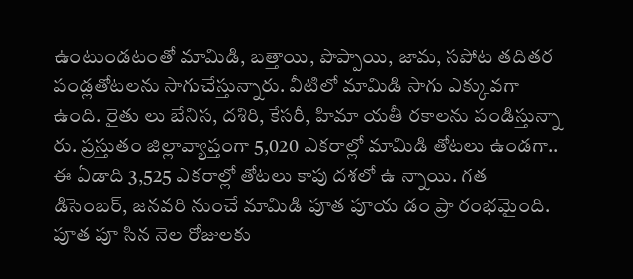ఉంటుండటంతో మామిడి, బత్తాయి, పొప్పాయి, జామ, సపోట తదితర పండ్లతోటలను సాగుచేస్తున్నారు. వీటిలో మామిడి సాగు ఎక్కువగా ఉంది. రైతు లు బేనిస, దశిరి, కేసరీ, హిమా యతీ రకాలను పండిస్తున్నా రు. ప్రస్తుతం జిల్లావ్యాప్తంగా 5,020 ఎకరాల్లో మామిడి తోటలు ఉండగా.. ఈ ఏడాది 3,525 ఎకరాల్లో తోటలు కాపు దశలో ఉ న్నాయి. గత డిసెంబర్‌, జనవరి నుంచే మామిడి పూత పూయ డం ప్రా రంభమైంది. పూత పూ సిన నెల రోజులకు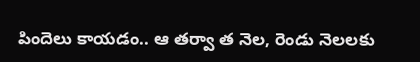పిందెలు కాయడం.. ఆ తర్వా త నెల, రెండు నెలలకు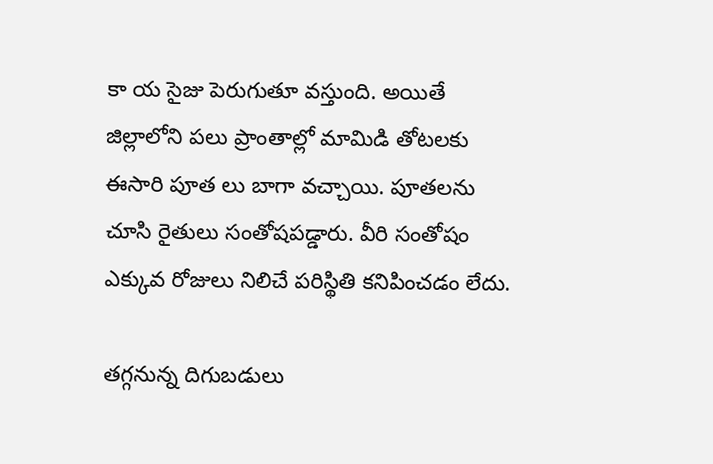కా య సైజు పెరుగుతూ వస్తుంది. అయితే జిల్లాలోని పలు ప్రాంతాల్లో మామిడి తోటలకు ఈసారి పూత లు బాగా వచ్చాయి. పూతలను చూసి రైతులు సంతోషపడ్డారు. వీరి సంతోషం ఎక్కువ రోజులు నిలిచే పరిస్థితి కనిపించడం లేదు.

తగ్గనున్న దిగుబడులు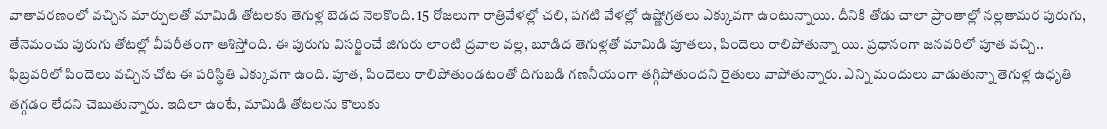వాతావరణంలో వచ్చిన మార్పులతో మామిడి తోటలకు తెగుళ్ల బెడద నెలకొంది. 15 రోజలుగా రాత్రివేళల్లో చలి, పగటి వేళల్లో ఉష్ణోగ్రతలు ఎక్కువగా ఉంటున్నాయి. దీనికి తోడు చాలా ప్రాంతాల్లో నల్లతామర పురుగు, తేనెమంచు పురుగు తోటల్లో వీపరీతంగా ఆశిస్తోంది. ఈ పురుగు విసర్జించే జిగురు లాంటి ద్రవాల వల్ల, బూడిద తెగుళ్లతో మామిడి పూతలు, పిందెలు రాలిపోతున్నా యి. ప్రధానంగా జనవరిలో పూత వచ్చి.. ఫిబ్రవరిలో పిందెలు వచ్చిన చోట ఈ పరిస్థితి ఎక్కువగా ఉంది. పూత, పిందెలు రాలిపోతుండటంతో దిగుబడి గణనీయంగా తగ్గిపోతుందని రైతులు వాపోతున్నారు. ఎన్ని మందులు వాడుతున్నా తెగుళ్ల ఉధృతి తగ్గడం లేదని చెబుతున్నారు. ఇదిలా ఉంటే, మామిడి తోటలను కౌలుకు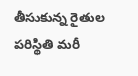తీసుకున్న రైతుల పరిస్థితి మరీ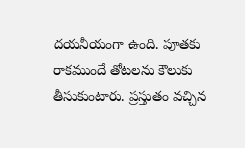దయనీయంగా ఉంది. పూతకు రాకముందే తోటలను కౌలుకు తీసుకుంటారు. ప్రస్తుతం వచ్చిన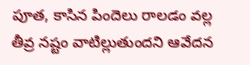పూత, కాసిన పిందెలు రాలడం వల్ల తీవ్ర నష్టం వాటిల్లుతుందని ఆవేదన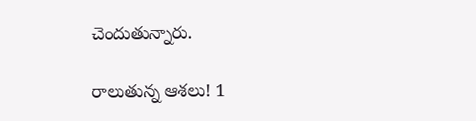చెందుతున్నారు.

రాలుతున్న ఆశలు! 1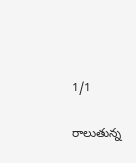1/1

రాలుతున్న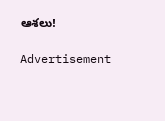ఆశలు!

Advertisement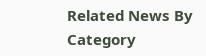Related News By Category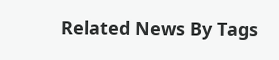Related News By Tags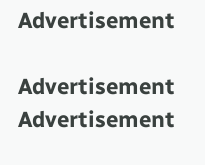Advertisement

Advertisement
Advertisement